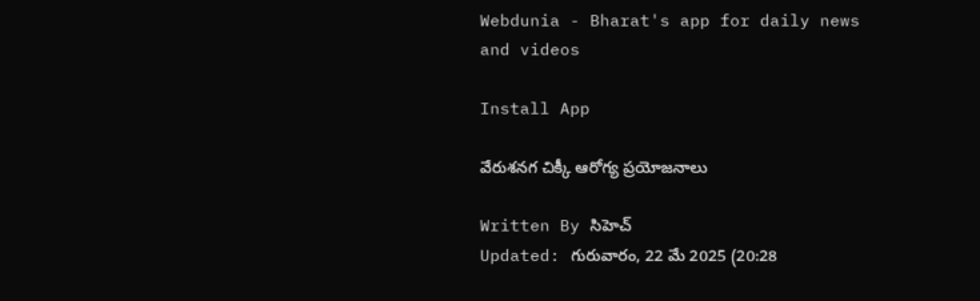Webdunia - Bharat's app for daily news and videos

Install App

వేరుశనగ చిక్కీ ఆరోగ్య ప్రయోజనాలు

Written By సిహెచ్
Updated: గురువారం, 22 మే 2025 (20:28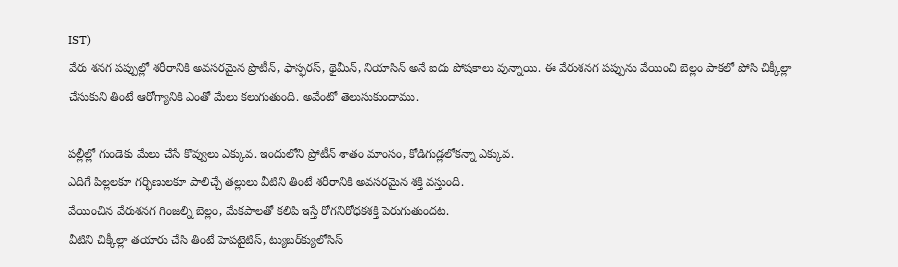IST)
వేరు శనగ పప్పుల్లో శరీరానికి అవసరమైన ప్రొటీన్‌, ఫాస్ఫరస్‌, థైమీన్‌, నియాసిన్‌ అనే ఐదు పోషకాలు వున్నాయి. ఈ వేరుశనగ పప్పును వేయించి బెల్లం పాకలో పోసి చిక్కీల్లా చేసుకుని తింటే ఆరోగ్యానికి ఎంతో మేలు కలుగుతుంది. అవేంటో తెలుసుకుందాము.

పల్లీల్లో గుండెకు మేలు చేసే కొవ్వులు ఎక్కువ. ఇందులోని ప్రోటీన్‌ శాతం మాంసం, కోడిగుడ్లలోకన్నా ఎక్కువ.
ఎదిగే పిల్లలకూ గర్భిణులకూ పాలిచ్చే తల్లులు వీటిని తింటే శరీరానికి అవసరమైన శక్తి వస్తుంది.
వేయించిన వేరుశనగ గింజల్ని బెల్లం, మేకపాలతో కలిపి ఇస్తే రోగనిరోధకశక్తి పెరుగుతుందట.
వీటిని చిక్కీల్లా తయారు చేసి తింటే హెపటైటిస్‌, ట్యుబర్‌క్యులోసిస్‌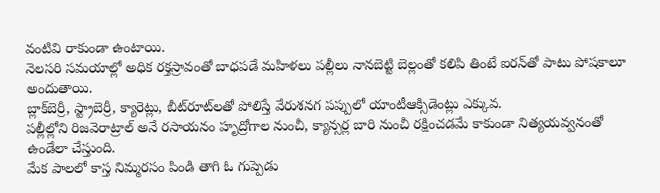వంటివి రాకుండా ఉంటాయి.
నెలసరి సమయాల్లో అధిక రక్తస్రావంతో బాధపడే మహిళలు పల్లీలు నానబెట్టి బెల్లంతో కలిపి తింటే ఐరన్‌తో పాటు పోషకాలూ అందుతాయి.
బ్లాక్‌బెర్రీ, స్ట్రాబెర్రీ, క్యారెట్లు, బీట్‌రూట్‌లతో పోలిస్తే వేరుశనగ పప్పులో యాంటీఆక్సిడెంట్లు ఎక్కువ.
పల్లీల్లోని రిజవెరాట్రాల్‌ అనే రసాయనం హృద్రోగాల నుంచీ, క్యాన్సర్ల బారి నుంచీ రక్షించడమే కాకుండా నిత్యయవ్వనంతో ఉండేలా చేస్తుంది.
మేక పాలలో కాస్త నిమ్మరసం పిండి తాగి ఓ గుప్పెడు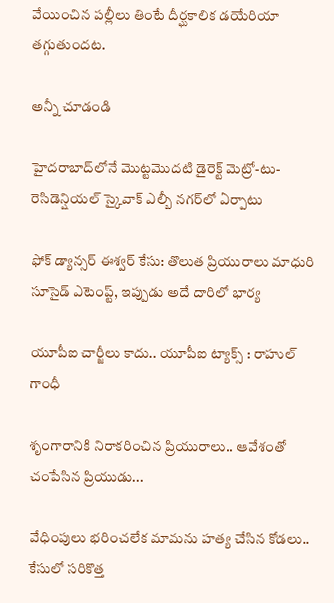వేయించిన పల్లీలు తింటే దీర్ఘకాలిక డయేరియా తగ్గుతుందట.

అన్నీ చూడండి

హైదరాబాద్‌లోనే మొట్టమొదటి డైరెక్ట్ మెట్రో-టు-రెసిడెన్షియల్ స్కైవాక్ ఎల్బీ నగర్‌లో ఏర్పాటు

ఫోక్ డ్యాన్సర్ ఈశ్వర్ కేసు: తొలుత ప్రియురాలు మాధురి సూసైడ్ ఎటెంప్ట్, ఇప్పుడు అదే దారిలో భార్య

యూపీఐ చార్జీలు కాదు.. యూపీఐ ట్యాక్స్ : రాహుల్ గాంధీ

శృంగారానికి నిరాకరించిన ప్రియురాలు.. ఆవేశంతో చంపేసిన ప్రియుడు...

వేధింపులు భరించలేక మామను హత్య చేసిన కోడలు.. కేసులో సరికొత్త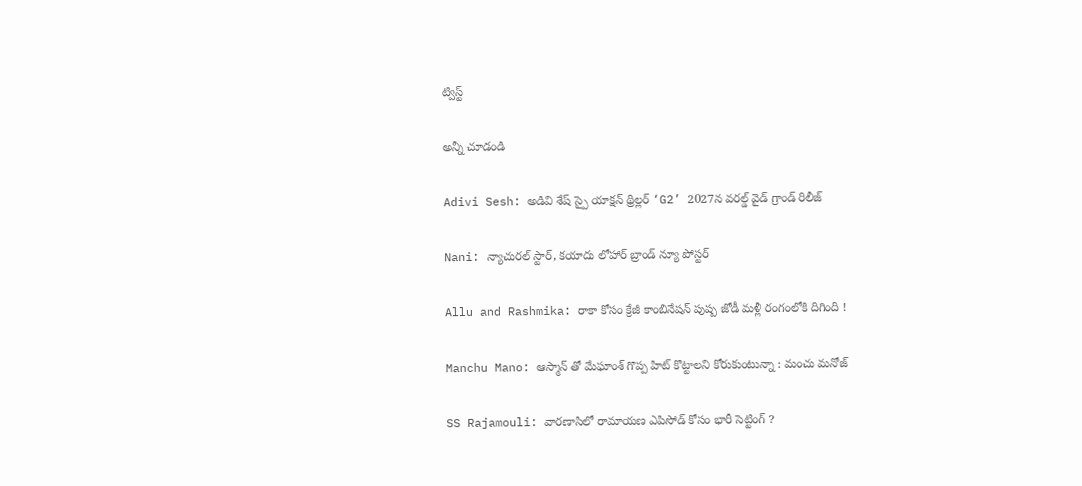ట్విస్ట్

అన్నీ చూడండి

Adivi Sesh: అడివి శేష్ స్పై యాక్షన్ థ్రిల్లర్ ‘G2’ 2027న వరల్డ్ వైడ్ గ్రాండ్ రిలీజ్

Nani: న్యాచురల్ స్టార్, కయాదు లోహార్ బ్రాండ్ న్యూ పోస్టర్

Allu and Rashmika: రాకా కోసం క్రేజీ కాంబినేషన్ పుష్ప జోడీ మళ్లీ రంగంలోకి దిగింది !

Manchu Mano: ఆస్మాన్ తో మేఘాంశ్ గొప్ప హిట్ కొట్టాలని కోరుకుంటున్నా : మంచు మనోజ్

SS Rajamouli: వారణాసిలో రామాయణ ఎపిసోడ్ కోసం భారీ సెట్టింగ్ ?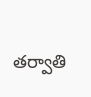తర్వాతి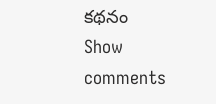కథనం
Show comments